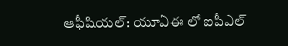ఆఫీషియల్: యూఏఈ లో ఐపీఎల్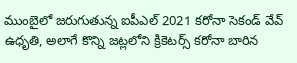ముంబైలో జరుగుతున్న ఐపీఎల్ 2021 కరోనా సెకండ్ వేవ్ ఉధృతి, అలాగే కొన్ని జట్లలోని క్రికెటర్స్ కరోనా బారిన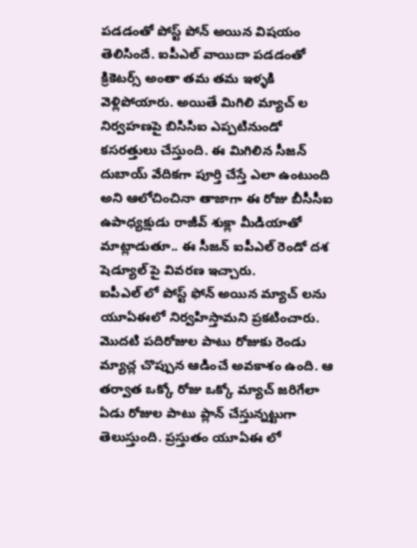పడడంతో పోస్ట్ పోన్ అయిన విషయం తెలిసిందే. ఐపీఎల్ వాయిదా పడడంతో క్రికెటర్స్ అంతా తమ తమ ఇళ్ళకి వెళ్లిపోయారు. అయితే మిగిలి మ్యాచ్ ల నిర్వహణపై బిసిసిఐ ఎప్పటినుండో కసరత్తులు చేస్తుంది. ఈ మిగిలిన సీజన్ దుబాయ్ వేదికగా పూర్తి చేస్తే ఎలా ఉంటుంది అని ఆలోచించినా తాజాగా ఈ రోజు బీసీసీఐ ఉపాధ్యక్షుడు రాజీవ్ శుక్లా మీడియాతో మాట్లాడుతూ.. ఈ సీజన్ ఐపీఎల్ రెండో దశ షెడ్యూల్ పై వివరణ ఇచ్చారు.
ఐపీఎల్ లో పోస్ట్ ఫోన్ అయిన మ్యాచ్ లను యూఏఈలో నిర్వహిస్తామని ప్రకటించారు. మొదటి పదిరోజుల పాటు రోజుకు రెండు మ్యాచ్ల చొప్పున ఆడించే అవకాశం ఉంది. ఆ తర్వాత ఒక్కో రోజు ఒక్కో మ్యాచ్ జరిగేలా ఏడు రోజుల పాటు ప్లాన్ చేస్తున్నట్టుగా తెలుస్తుంది. ప్రస్తుతం యూఏఈ లో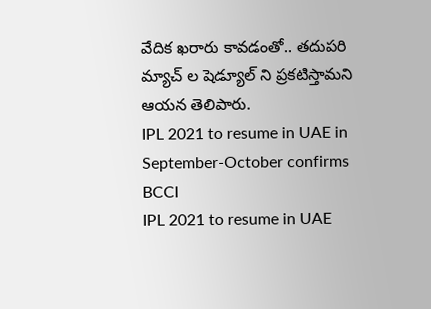వేదిక ఖరారు కావడంతో.. తదుపరి మ్యాచ్ ల షెడ్యూల్ ని ప్రకటిస్తామని ఆయన తెలిపారు.
IPL 2021 to resume in UAE in September-October confirms BCCI
IPL 2021 to resume in UAE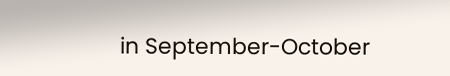in September-October